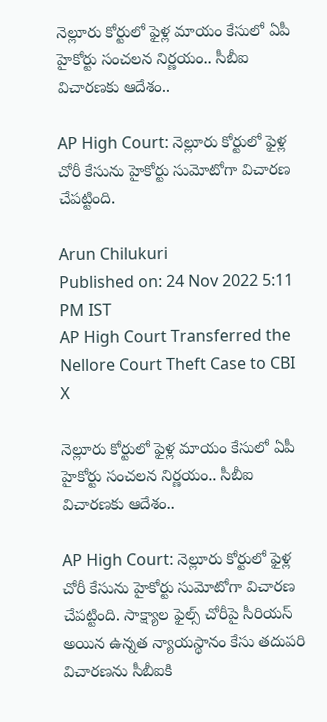నెల్లూరు కోర్టులో ఫైళ్ల మాయం కేసులో ఏపీ హైకోర్టు సంచలన నిర్ణయం.. సీబీఐ విచారణకు ఆదేశం..

AP High Court: నెల్లూరు కోర్టులో ఫైళ్ల చోరీ కేసును హైకోర్టు సుమోటోగా విచారణ చేపట్టింది.

Arun Chilukuri
Published on: 24 Nov 2022 5:11 PM IST
AP High Court Transferred the Nellore Court Theft Case to CBI
X

నెల్లూరు కోర్టులో ఫైళ్ల మాయం కేసులో ఏపీ హైకోర్టు సంచలన నిర్ణయం.. సీబీఐ విచారణకు ఆదేశం..

AP High Court: నెల్లూరు కోర్టులో ఫైళ్ల చోరీ కేసును హైకోర్టు సుమోటోగా విచారణ చేపట్టింది. సాక్ష్యాల ఫైల్స్ చోరీపై సీరియస్ అయిన ఉన్నత న్యాయస్థానం కేసు తదుపరి విచారణను సీబీఐకి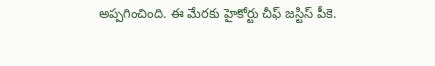అప్పగించింది. ఈ మేరకు హైకోర్టు చీఫ్ జస్టిస్ పీకె.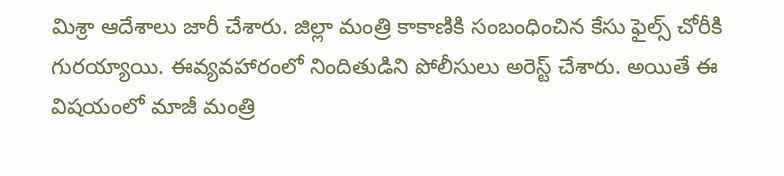మిశ్రా ఆదేశాలు జారీ చేశారు. జిల్లా మంత్రి కాకాణికి సంబంధించిన కేసు ఫైల్స్ చోరీకి గురయ్యాయి. ఈవ్యవహారంలో నిందితుడిని పోలీసులు అరెస్ట్ చేశారు. అయితే ఈ విషయంలో మాజీ మంత్రి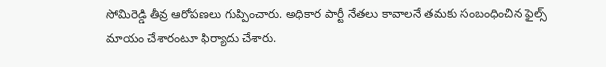సోమిరెడ్డి తీవ్ర ఆరోపణలు గుప్పించారు. అధికార పార్టీ నేతలు కావాలనే తమకు సంబంధించిన ఫైల్స్ మాయం చేశారంటూ ఫిర్యాదు చేశారు.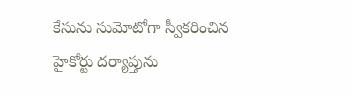కేసును సుమోటోగా స్వీకరించిన హైకోర్టు దర్యాప్తును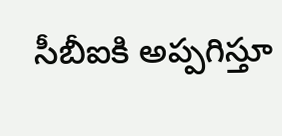సీబీఐకి అప్పగిస్తూ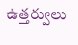ఉత్తర్వులు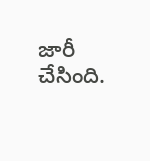జారీ చేసింది.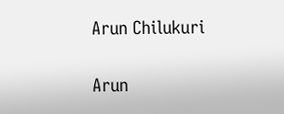Arun Chilukuri

Arun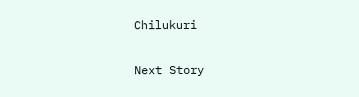Chilukuri

Next Story